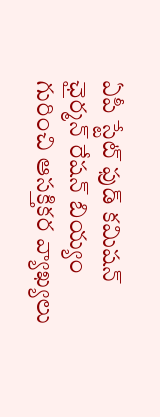ఏపీ స్టేట్ ఫుడ్ కమిషన్ ఛైర్మన్ రేషన్ బియ్యం గురించి ఆసక్తికర వ్యాఖ్యలు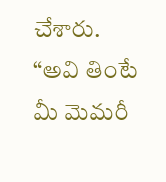చేశారు. “అవి తింటే మీ మెమరీ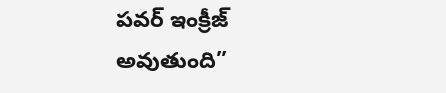పవర్ ఇంక్రీజ్ అవుతుంది”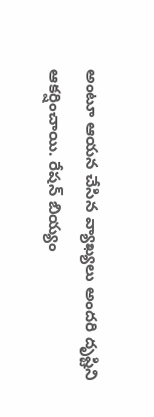అంటూ ఆయన చేసిన వ్యాఖ్యలు అందరి దృష్టిని ఆకర్షించాయి. రేషన్ బియ్యం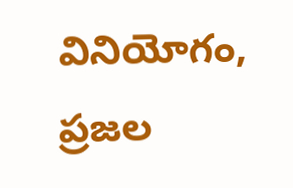వినియోగం, ప్రజల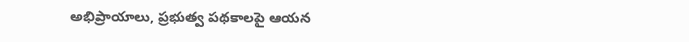అభిప్రాయాలు, ప్రభుత్వ పథకాలపై ఆయన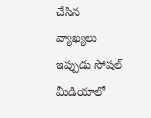చేసిన వ్యాఖ్యలు ఇప్పుడు సోషల్ మీడియాలో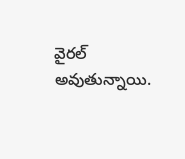వైరల్ అవుతున్నాయి.